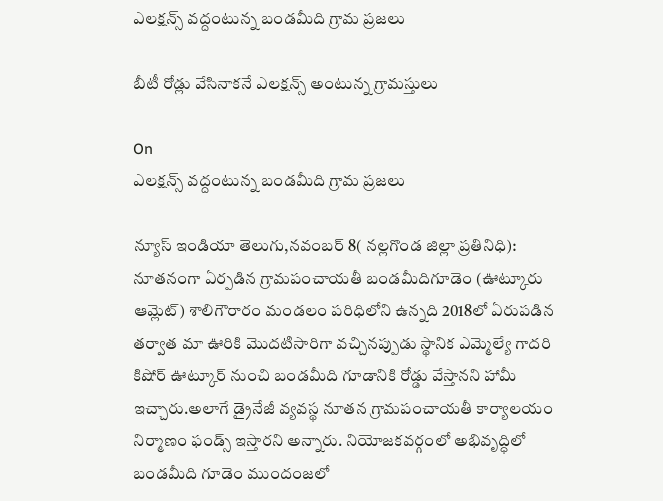ఎలక్షన్స్ వద్దంటున్న బండమీది గ్రామ ప్రజలు

బీటీ రోడ్లు వేసినాకనే ఎలక్షన్స్ అంటున్న గ్రామస్తులు

On
ఎలక్షన్స్ వద్దంటున్న బండమీది గ్రామ ప్రజలు

న్యూస్ ఇండియా తెలుగు,నవంబర్ 8( నల్లగొండ జిల్లా ప్రతినిధి): నూతనంగా ఏర్పడిన గ్రామపంచాయతీ బండమీదిగూడెం (ఊట్కూరు ఆమ్లెట్) శాలిగౌరారం మండలం పరిధిలోని ఉన్నది 2018లో ఏరుపడిన తర్వాత మా ఊరికి మొదటిసారిగా వచ్చినప్పుడు స్థానిక ఎమ్మెల్యే గాదరి కిషోర్ ఊట్కూర్ నుంచి బండమీది గూడానికి రోడ్డు వేస్తానని హామీ ఇచ్చారు.అలాగే డ్రైనేజీ వ్యవస్థ నూతన గ్రామపంచాయతీ కార్యాలయం నిర్మాణం ఫండ్స్ ఇస్తారని అన్నారు. నియోజకవర్గంలో అభివృద్ధిలో బండమీది గూడెం ముందంజలో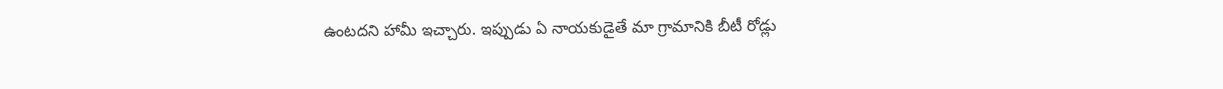ఉంటదని హామీ ఇచ్చారు. ఇప్పుడు ఏ నాయకుడైతే మా గ్రామానికి బీటీ రోడ్లు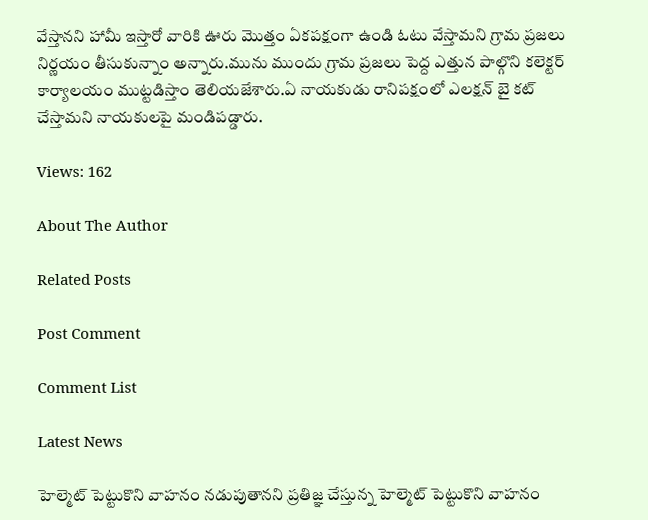వేస్తానని హామీ ఇస్తారో వారికి ఊరు మొత్తం ఏకపక్షంగా ఉండి ఓటు వేస్తామని గ్రామ ప్రజలు నిర్ణయం తీసుకున్నాం అన్నారు.మును ముందు గ్రామ ప్రజలు పెద్ద ఎత్తున పాల్గొని కలెక్టర్ కార్యాలయం ముట్టడిస్తాం తెలియజేశారు.ఏ నాయకుడు రానిపక్షంలో ఎలక్షన్ బై కట్ చేస్తామని నాయకులపై మండిపడ్డారు.

Views: 162

About The Author

Related Posts

Post Comment

Comment List

Latest News

హెల్మెట్ పెట్టుకొని వాహనం నడుపుతానని ప్రతిజ్ఞ చేస్తున్న హెల్మెట్ పెట్టుకొని వాహనం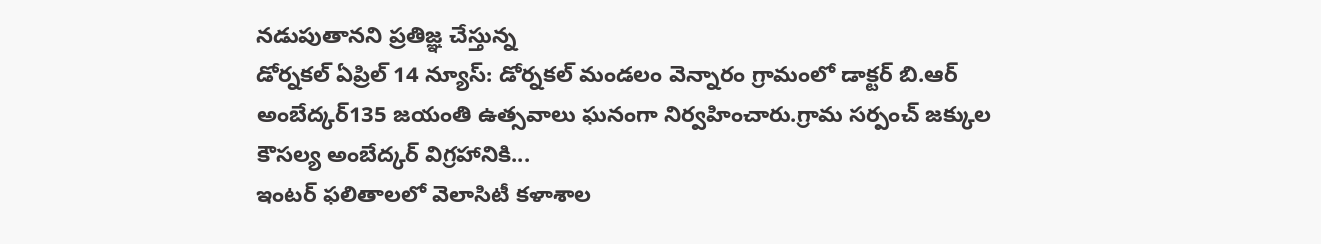నడుపుతానని ప్రతిజ్ఞ చేస్తున్న
డోర్నకల్ ఏప్రిల్ 14 న్యూస్: డోర్నకల్ మండలం వెన్నారం గ్రామంలో డాక్టర్ బి.ఆర్ అంబేద్కర్135 జయంతి ఉత్సవాలు ఘనంగా నిర్వహించారు.గ్రామ సర్పంచ్ జక్కుల కౌసల్య అంబేద్కర్ విగ్రహానికి...
ఇంటర్ ఫలితాలలో వెలాసిటీ కళాశాల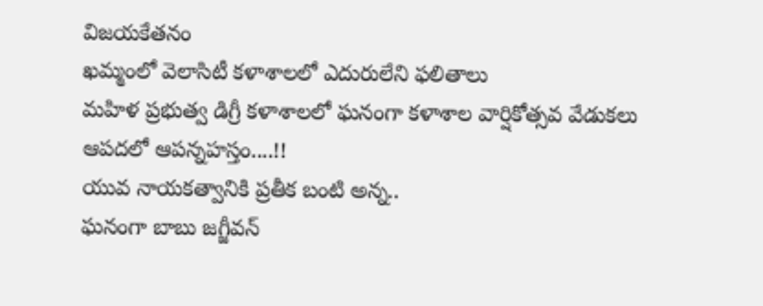విజయకేతనం
ఖమ్మంలో వెలాసిటీ కళాశాలలో ఎదురులేని ఫలితాలు
మహిళ ప్రభుత్వ డిగ్రీ కళాశాలలో ఘనంగా కళాశాల వార్షికోత్సవ వేడుకలు
ఆపదలో ఆపన్నహస్తం....!!
యువ నాయకత్వానికి ప్రతీక బంటి అన్న..
ఘనంగా బాబు జగ్జీవన్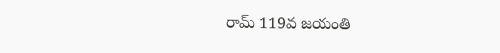రామ్ 119వ జయంతి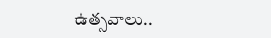ఉత్సవాలు..